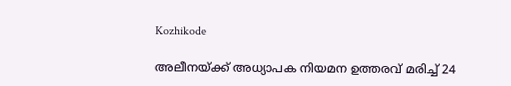Kozhikode

അലീനയ്ക്ക് അധ്യാപക നിയമന ഉത്തരവ് മരിച്ച് 24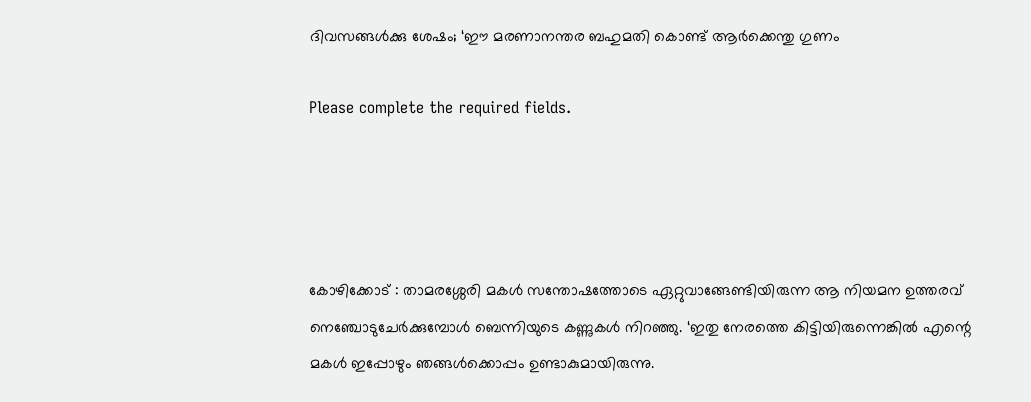ദിവസങ്ങൾക്കു ശേഷം; ‘ഈ മരണാനന്തര ബഹുമതി കൊണ്ട് ആർക്കെന്തു ഗുണം

Please complete the required fields.




കോഴിക്കോട് : താമരശ്ശേരി മകൾ സന്തോഷത്തോടെ ഏറ്റുവാങ്ങേണ്ടിയിരുന്ന ആ നിയമന ഉത്തരവ് നെഞ്ചോടുചേർക്കുമ്പോൾ ബെന്നിയുടെ കണ്ണുകൾ നിറഞ്ഞു. ‘ഇതു നേരത്തെ കിട്ടിയിരുന്നെങ്കിൽ എന്റെ മകൾ ഇപ്പോഴും ഞങ്ങൾക്കൊപ്പം ഉണ്ടാകുമായിരുന്നു.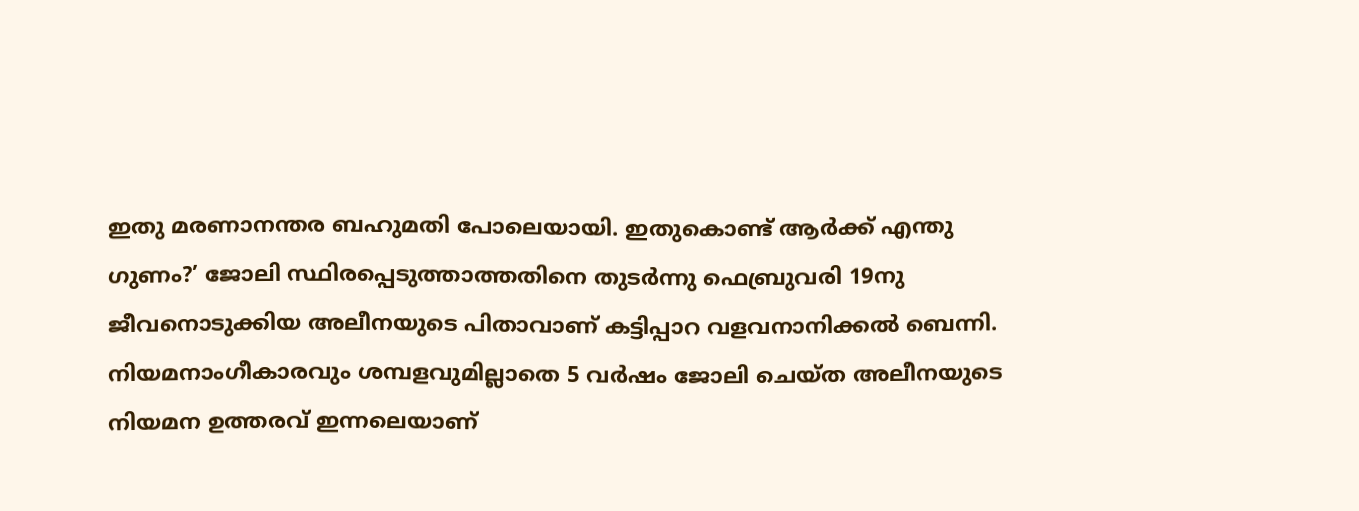ഇതു മരണാനന്തര ബഹുമതി പോലെയായി. ഇതുകൊണ്ട് ആർക്ക് എന്തു ഗുണം?’ ജോലി സ്ഥിരപ്പെടുത്താത്തതിനെ തുടർന്നു ഫെബ്രുവരി 19നു ജീവനൊടുക്കിയ അലീനയുടെ പിതാവാണ് കട്ടിപ്പാറ വളവനാനിക്കൽ ബെന്നി. നിയമനാംഗീകാരവും ശമ്പളവുമില്ലാതെ 5 വർഷം ജോലി ചെയ്ത അലീനയുടെ നിയമന ഉത്തരവ് ഇന്നലെയാണ്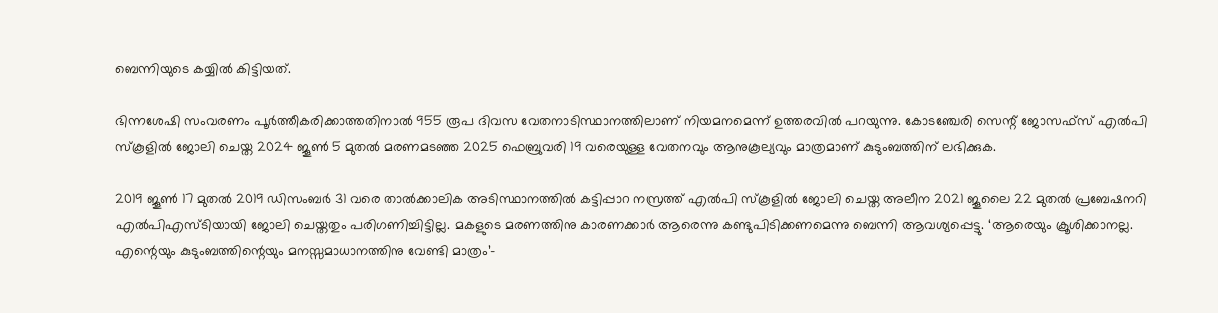ബെന്നിയുടെ കയ്യിൽ കിട്ടിയത്.

ഭിന്നശേഷി സംവരണം പൂർത്തീകരിക്കാത്തതിനാൽ 955 രൂപ ദിവസ വേതനാടിസ്ഥാനത്തിലാണ് നിയമനമെന്ന് ഉത്തരവിൽ പറയുന്നു. കോടഞ്ചേരി സെന്റ് ജോസഫ്സ് എൽപി സ്കൂളിൽ ജോലി ചെയ്ത 2024 ജൂൺ 5 മുതൽ മരണമടഞ്ഞ 2025 ഫെബ്രുവരി 19 വരെയുള്ള വേതനവും ആനുകൂല്യവും മാത്രമാണ് കുടുംബത്തിന് ലഭിക്കുക.

2019 ജൂൺ 17 മുതൽ 2019 ഡിസംബർ 31 വരെ താൽക്കാലിക അടിസ്ഥാനത്തിൽ കട്ടിപ്പാറ നസ്രത്ത് എൽപി സ്കൂളിൽ ജോലി ചെയ്ത അലീന 2021 ജൂലൈ 22 മുതൽ പ്രബേഷനറി എൽപിഎസ്ടിയായി ജോലി ചെയ്തതും പരിഗണിച്ചിട്ടില്ല. മകളുടെ മരണത്തിനു കാരണക്കാർ ആരെന്നു കണ്ടുപിടിക്കണമെന്നു ബെന്നി ആവശ്യപ്പെട്ടു. ‘ആരെയും ക്രൂശിക്കാനല്ല. എന്റെയും കുടുംബത്തിന്റെയും മനസ്സമാധാനത്തിനു വേണ്ടി മാത്രം’–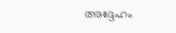അദ്ദേഹം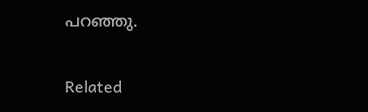പറഞ്ഞു.

Related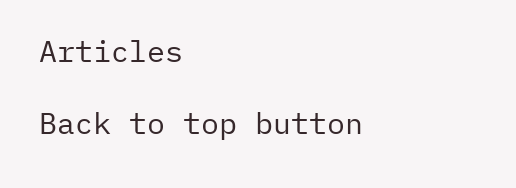Articles

Back to top button